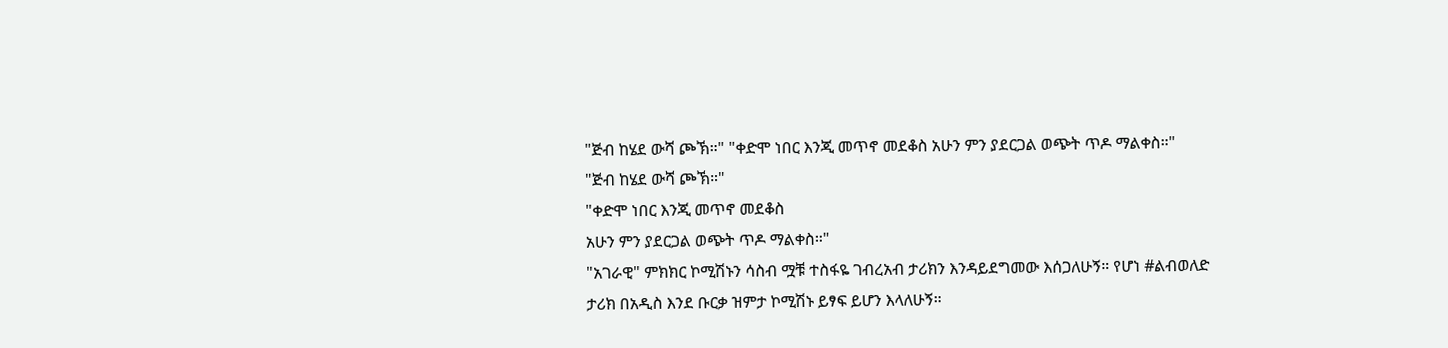"ጅብ ከሄደ ውሻ ጮኽ።" "ቀድሞ ነበር እንጂ መጥኖ መደቆስ አሁን ምን ያደርጋል ወጭት ጥዶ ማልቀስ።"
"ጅብ ከሄደ ውሻ ጮኽ።"
"ቀድሞ ነበር እንጂ መጥኖ መደቆስ
አሁን ምን ያደርጋል ወጭት ጥዶ ማልቀስ።"
"አገራዊ" ምክክር ኮሚሽኑን ሳስብ ሟቹ ተስፋዬ ገብረአብ ታሪክን እንዳይደግመው እሰጋለሁኝ። የሆነ #ልብወለድ ታሪክ በአዲስ እንደ ቡርቃ ዝምታ ኮሚሽኑ ይፃፍ ይሆን እላለሁኝ።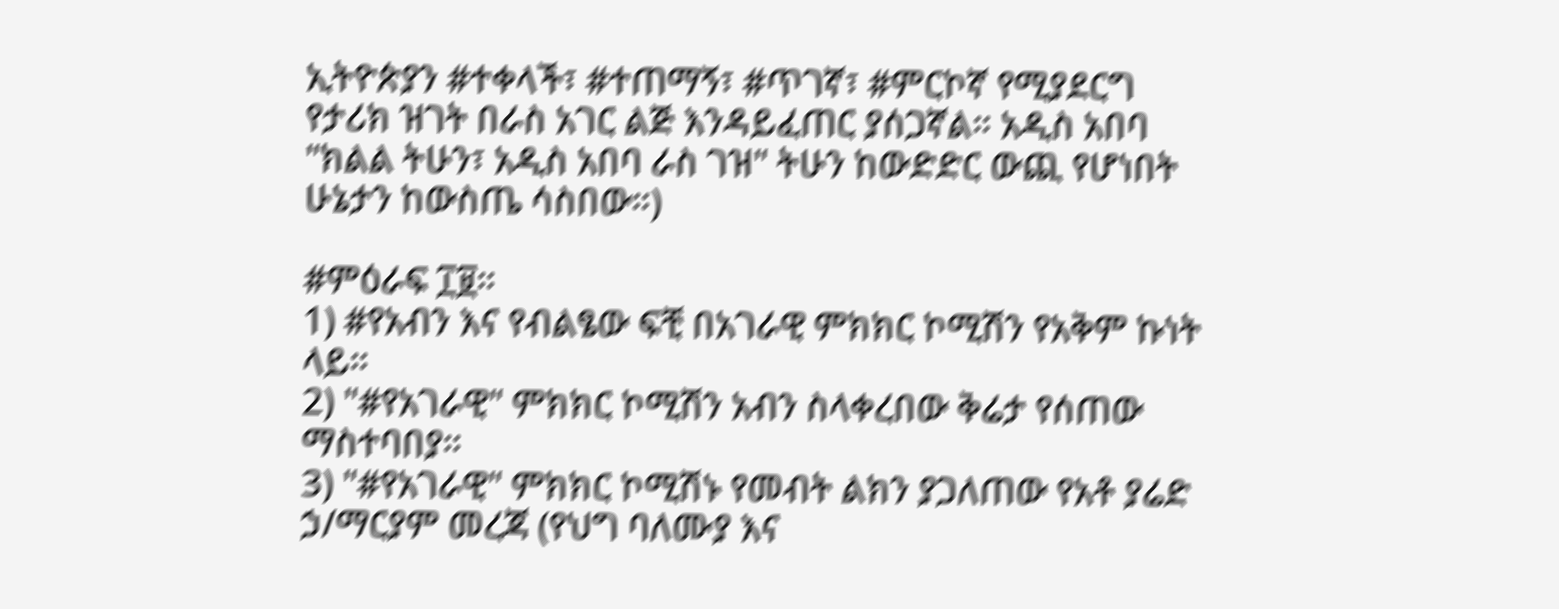ኢትዮጵያን #ተቀላች፣ #ተጠማኝ፣ #ጥገኛ፣ #ምርኮኛ የሚያደርግ የታሪክ ዝገት በራስ አገር ልጅ እንዳይፈጠር ያሰጋኛል። አዲስ አበባ "ክልል ትሁን፣ አዲስ አበባ ራስ ገዝ" ትሁን ከውድድር ውጪ የሆነበት ሁኔታን ከውስጤ ሳስበው።)

#ምዕራፍ ፲፱።
1) #የአብን እና የብልፄው ፍቺ በአገራዊ ምክክር ኮሚሽን የአቅም ኩነት ላይ።
2) "#የአገራዊ" ምክክር ኮሚሽን አብን ስላቀረበው ቅሬታ የሰጠው ማስተባበያ።
3) "#የአገራዊ" ምክክር ኮሚሽኑ የመብት ልክን ያጋለጠው የአቶ ያሬድ ኃ/ማርያም መረጃ (የህግ ባለሙያ እና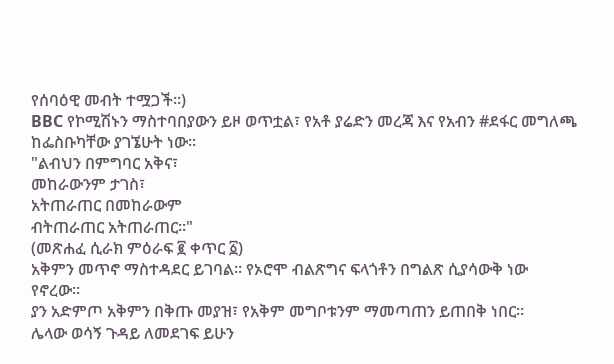የሰባዕዊ መብት ተሟጋች።)
BBC የኮሚሽኑን ማስተባበያውን ይዞ ወጥቷል፣ የአቶ ያሬድን መረጃ እና የአብን #ደፋር መግለጫ ከፌስቡካቸው ያገኜሁት ነው።
"ልብህን በምግባር አቅና፣
መከራውንም ታገስ፣
አትጠራጠር በመከራውም
ብትጠራጠር አትጠራጠር።"
(መጽሐፈ ሲራክ ምዕራፍ ፪ ቀጥር ፩)
አቅምን መጥኖ ማስተዳደር ይገባል። የኦሮሞ ብልጽግና ፍላጎቶን በግልጽ ሲያሳውቅ ነው የኖረው።
ያን አድምጦ አቅምን በቅጡ መያዝ፣ የአቅም መግቦቱንም ማመጣጠን ይጠበቅ ነበር።
ሌላው ወሳኝ ጉዳይ ለመደገፍ ይሁን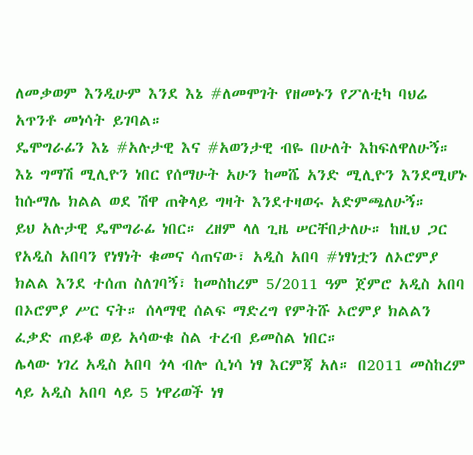ለመቃወም እንዲሁም እንደ እኔ #ለመሞገት የዘመኑን የፖለቲካ ባህሬ አጥንቶ መነሳት ይገባል።
ዴሞግራፊን እኔ #አሉታዊ እና #አወንታዊ ብዬ በሁለት እከፍለዋለሁኝ። እኔ ግማሽ ሚሊዮን ነበር የሰማሁት አሁን ከመሼ አንድ ሚሊዮን እንደሚሆኑ ከሱማሌ ክልል ወደ ሽዋ ጠቅላይ ግዛት እንደተዛወሩ አድምጫለሁኝ።
ይህ አሉታዊ ዴሞግራፊ ነበር። ረዘም ላለ ጊዜ ሠርቸበታለሁ። ከዚህ ጋር የአዲስ አበባን የነፃነት ቁመና ሳጠናው፣ አዲስ አበባ #ነፃነቷን ለኦሮምያ ክልል እንደ ተሰጠ ስለገባኝ፣ ከመስከረም 5/2011 ዓም ጀምሮ አዲስ አበባ በኦሮምያ ሥር ናት። ሰላማዊ ሰልፍ ማድረግ የምትሹ ኦሮምያ ክልልን ፈቃድ ጠይቆ ወይ አሳውቁ ስል ተረብ ይመስል ነበር።
ሌላው ነገረ አዲስ አበባ ጎላ ብሎ ሲነሳ ነፃ እርምጃ አለ። በ2011 መስከረም ላይ አዲስ አበባ ላይ 5 ነዋሪወች ነፃ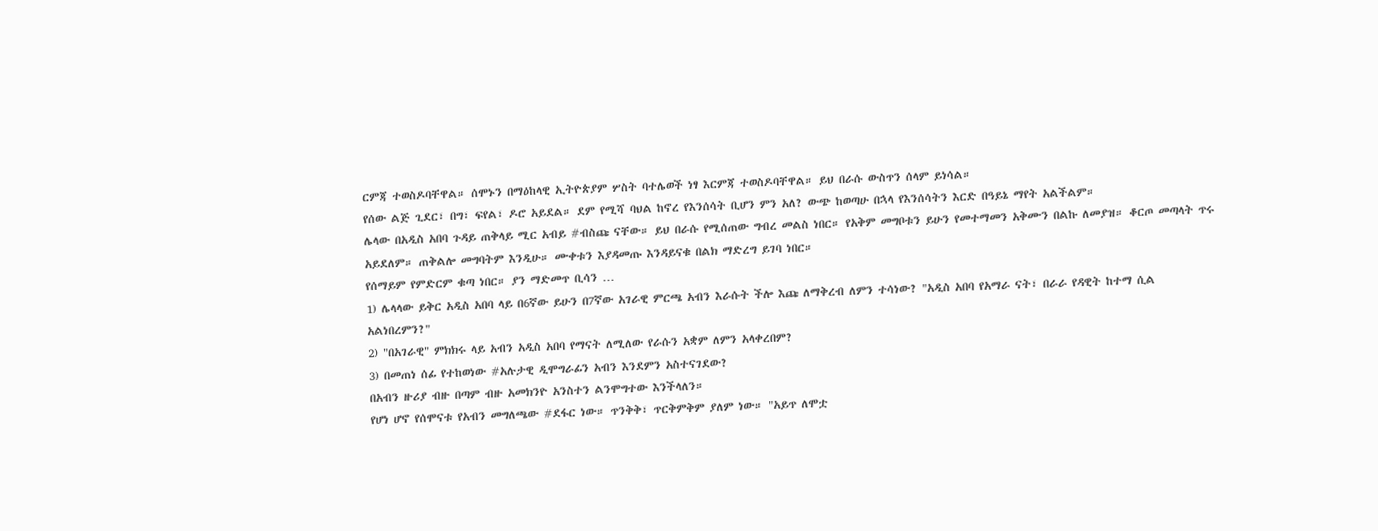ርምጃ ተወስዶባቸዋል። ሰሞኑን በማዕከላዊ ኢትዮጵያም ሦስት ባተሌወች ነፃ እርምጃ ተወስዶባቸዋል። ይህ በራሱ ውስጥን ሰላም ይነሳል።
የሰው ልጅ ጊደር፣ በግ፣ ፍየል፣ ዶሮ አይደል። ደም የሚሻ ባህል ከኖረ የእንሰሳት ቢሆን ምን አለ? ውጭ ከወጣሁ በኋላ የእንሰሳትን እርድ በዓይኔ ማየት አልችልም።
ሌላው በአዲስ አበባ ጉዳይ ጠቅላይ ሚር አብይ #ብስጩ ናቸው። ይህ በራሱ የሚሰጠው ግብረ መልስ ነበር። የአቅም መግቦቱን ይሁን የመተማመን አቅሙን በልኩ ለመያዝ። ቆርጦ መጣላት ጥሩ አይደለም። ጠቅልሎ መግባትም እንዲሁ። ሙቀቱን እያዳመጡ እንዳይናቁ በልክ ማድረግ ይገባ ነበር።
የሰማይም የምድርም ቁጣ ነበር። ያን ማድመጥ ቢሳን …
1) ሌላላው ይቅር አዲስ አበባ ላይ በ6ኛው ይሁን በ7ኛው አገራዊ ምርጫ አብን እራሱት ችሎ እጩ ለማቅረብ ለምን ተሳነው? "አዲስ አበባ የአማራ ናት፣ በራራ የዳዊት ከተማ ሲል አልነበረምን?"
2) "በአገራዊ" ምክክሩ ላይ አብን አዲስ አበባ የማናት ለሚለው የራሱን አቋም ለምን አላቀረበም?
3) በመጠነ ሰፊ የተከወነው #አሉታዊ ዲሞግራፊን አብን እንደምን አስተናገደው?
በአብን ዙሪያ ብዙ በጣም ብዙ አመክንዮ አንስተን ልንሞግተው እንችላለን።
የሆነ ሆኖ የሰሞናቱ የአብን መግለጫው #ደፋር ነው። ጥንቅቅ፣ ጥርቅምቅም ያለም ነው። "አይጥ ለሞቷ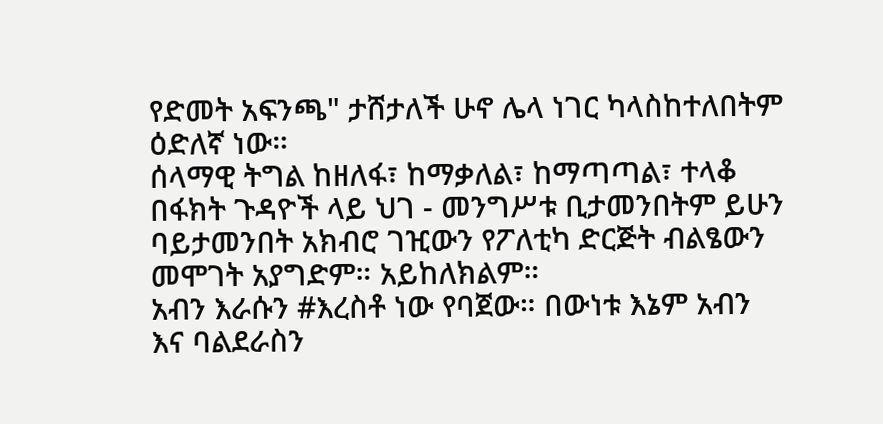የድመት አፍንጫ" ታሸታለች ሁኖ ሌላ ነገር ካላስከተለበትም ዕድለኛ ነው።
ሰላማዊ ትግል ከዘለፋ፣ ከማቃለል፣ ከማጣጣል፣ ተላቆ በፋክት ጉዳዮች ላይ ህገ - መንግሥቱ ቢታመንበትም ይሁን ባይታመንበት አክብሮ ገዢውን የፖለቲካ ድርጅት ብልፄውን መሞገት አያግድም። አይከለክልም።
አብን እራሱን #እረስቶ ነው የባጀው። በውነቱ እኔም አብን እና ባልደራስን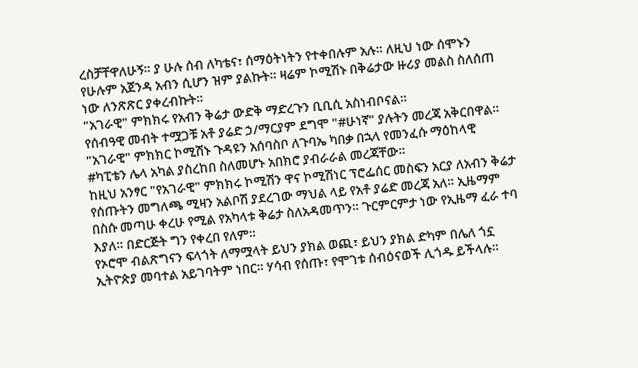ረስቻቸዋለሁኝ። ያ ሁሉ ሰብ ለካቴና፣ ሰማዕትነትን የተቀበሉም አሉ። ለዚህ ነው ሰሞኑን የሁሉም አጀንዳ አብን ሲሆን ዝም ያልኩት። ዛሬም ኮሚሽኑ በቅሬታው ዙሪያ መልስ ስለሰጠ ነው ለንጽጽር ያቀረብኩት።
"አገራዊ" ምክክሩ የአብን ቅሬታ ውድቅ ማድረጉን ቢቢሲ አስነብቦናል።
የሰብዓዊ መብት ተሟጋቹ አቶ ያሬድ ኃ/ማርያም ደግሞ "#ሁነኛ" ያሉትን መረጃ አቅርበዋል። "አገራዊ" ምክክር ኮሚሽኑ ጉዳዩን አሰባስቦ ለጉባኤ ካበቃ በኋላ የመንፈሱ ማዕከላዊ #ካፒቴን ሌላ አካል ያስረከበ ስለመሆኑ አበክሮ ያብራራል መረጃቸው።
ከዚህ አንፃር "የአገራዊ" ምክክሩ ኮሚሽን ዋና ኮሚሽነር ፕሮፌሰር መስፍን አርያ ለአብን ቅሬታ የሰጡትን መግለጫ ሚዛን አልቦሽ ያደረገው ማህል ላይ የአቶ ያሬድ መረጃ አለ። ኢዜማም በስሱ መጣሁ ቀረሁ የሚል የአካላቱ ቅሬታ ስለአዳመጥን። ጉርምርምታ ነው የኢዜማ ፈራ ተባ እያለ። በድርጅት ግን የቀረበ የለም።
የኦሮሞ ብልጽግናን ፍላጎት ለማሟላት ይህን ያክል ወጪ፣ ይህን ያክል ድካም በሌለ ጎኗ ኢትዮጵያ መባተል አይገባትም ነበር። ሃሳብ የሰጡ፣ የሞገቱ ሰብዕናወች ሊጎዱ ይችላሉ።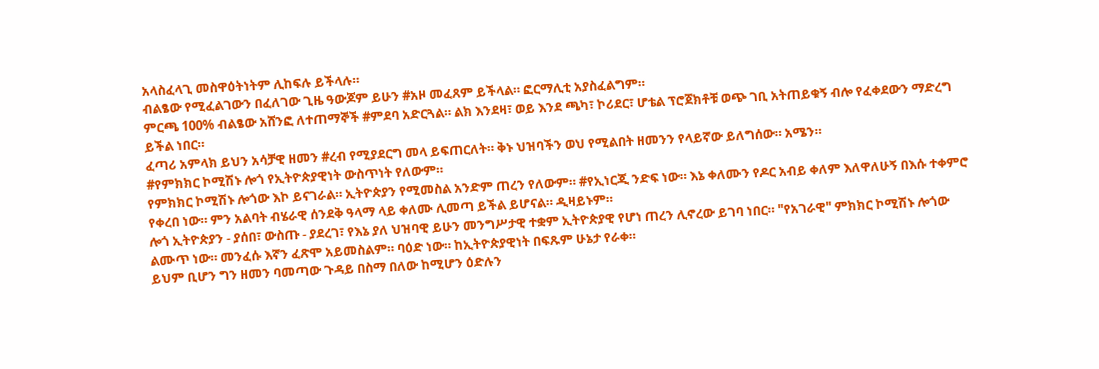አላስፈላጊ መስዋዕትነትም ሊከፍሉ ይችላሉ።
ብልፄው የሚፈልገውን በፈለገው ጊዜ ዓውጆም ይሁን #አዞ መፈጸም ይችላል። ፎርማሊቲ አያስፈልግም።
ምርጫ 100% ብልፄው አሸንፎ ለተጠማኞች #ምደባ አድርጓል። ልክ እንደዛ፣ ወይ እንደ ጫካ፣ ኮሪደር፣ ሆቴል ፕሮጀክቶቹ ወጭ ገቢ አትጠይቁኝ ብሎ የፈቀደውን ማድረግ ይችል ነበር።
ፈጣሪ አምላክ ይህን አሳቻዊ ዘመን #ረብ የሚያደርግ መላ ይፍጠርለት። ቅኑ ህዝባችን ወህ የሚልበት ዘመንን የላይኛው ይለግሰው። አሜን።
#የምክክር ኮሚሽኑ ሎጎ የኢትዮጵያዊነት ውስጥነት የለውም።
የምክክር ኮሚሽኑ ሎጎው እኮ ይናገራል። ኢትዮጵያን የሚመስል አንድም ጠረን የለውም። #የኢነርጂ ንድፍ ነው። እኔ ቀለሙን የዶር አብይ ቀለም እለዋለሁኝ በእሱ ተቀምሮ የቀረበ ነው። ምን አልባት ብሄራዊ ሰንደቅ ዓላማ ላይ ቀለሙ ሊመጣ ይችል ይሆናል። ዲዛይኑም።
ሎጎ ኢትዮጵያን - ያሰበ፣ ውስጡ - ያደረገ፣ የእኔ ያለ ህዝባዊ ይሁን መንግሥታዊ ተቋም ኢትዮጵያዊ የሆነ ጠረን ሊኖረው ይገባ ነበር። "የአገራዊ" ምክክር ኮሚሽኑ ሎጎው ልሙጥ ነው። መንፈሱ እኛን ፈጽሞ አይመስልም። ባዕድ ነው። ከኢትዮጵያዊነት በፍጹም ሁኔታ የራቀ።
ይህም ቢሆን ግን ዘመን ባመጣው ጉዳይ በስማ በለው ከሚሆን ዕድሉን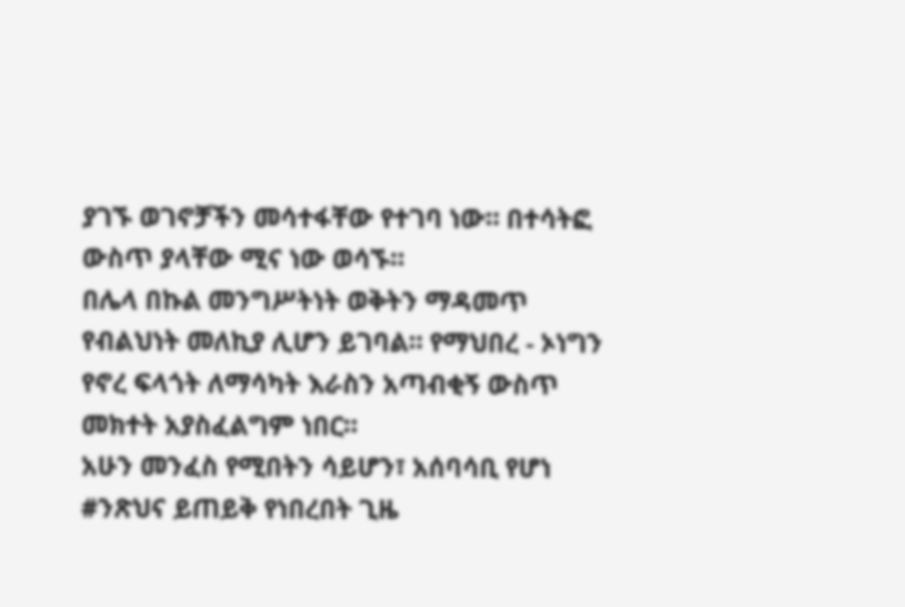ያገኙ ወገኖቻችን መሳተፋቸው የተገባ ነው። በተሳትፎ ውስጥ ያላቸው ሚና ነው ወሳኙ።
በሌላ በኩል መንግሥትነት ወቅትን ማዳመጥ የብልህነት መለኪያ ሊሆን ይገባል። የማህበረ - ኦነግን የኖረ ፍላጎት ለማሳካት እራስን አጣብቂኝ ውስጥ መክተት አያስፈልግም ነበር።
አሁን መንፈስ የሚበትን ሳይሆን፣ አሰባሳቢ የሆነ #ንጽህና ይጠይቅ የነበረበት ጊዜ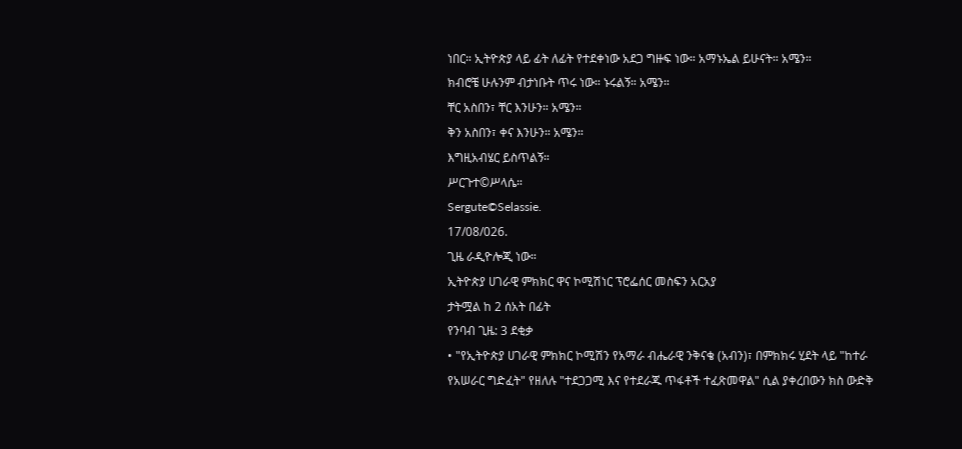ነበር። ኢትዮጵያ ላይ ፊት ለፊት የተደቀነው አደጋ ግዙፍ ነው። አማኑኤል ይሁናት። አሜን።
ክብሮቼ ሁሉንም ብታነቡት ጥሩ ነው። ኑሩልኝ። አሜን።
ቸር አስበን፣ ቸር እንሁን። አሜን።
ቅን አስበን፣ ቀና እንሁን። አሜን።
እግዚአብሄር ይስጥልኝ።
ሥርጉተ©ሥላሴ።
Sergute©Selassie.
17/08/026.
ጊዜ ራዲዮሎጂ ነው።
ኢትዮጵያ ሀገራዊ ምክክር ዋና ኮሚሽነር ፕሮፌሰር መስፍን አርአያ
ታትሟል ከ 2 ሰአት በፊት
የንባብ ጊዜ: 3 ደቂቃ
• "የኢትዮጵያ ሀገራዊ ምክክር ኮሚሽን የአማራ ብሔራዊ ንቅናቄ (አብን)፣ በምክክሩ ሂደት ላይ "ከተራ የአሠራር ግድፈት" የዘለሉ "ተደጋጋሚ እና የተደራጁ ጥፋቶች ተፈጽመዋል" ሲል ያቀረበውን ክስ ውድቅ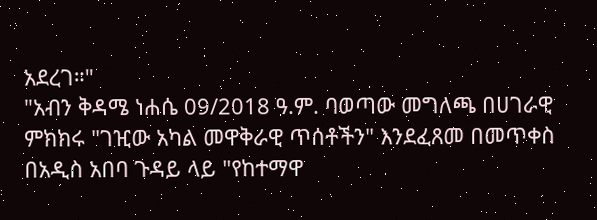አደረገ።"
"አብን ቅዳሜ ነሐሴ 09/2018 ዓ.ም. ባወጣው መግለጫ በሀገራዊ ምክክሩ "ገዢው አካል መዋቅራዊ ጥሰቶችን" እንደፈጸመ በመጥቀስ በአዲስ አበባ ጉዳይ ላይ "የከተማዋ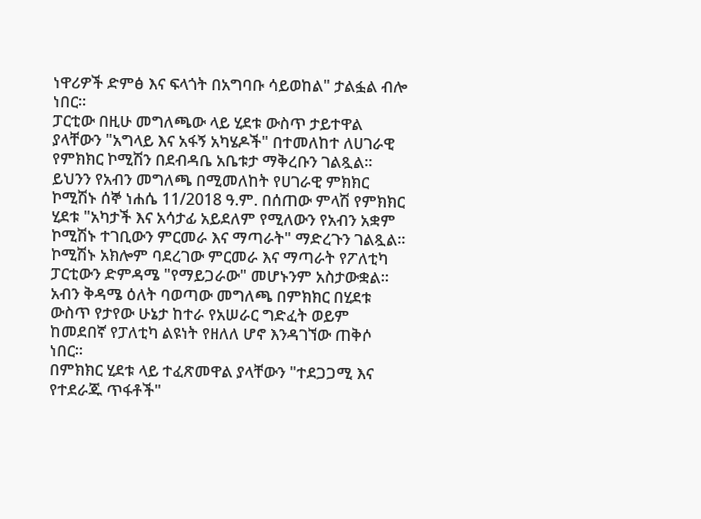ነዋሪዎች ድምፅ እና ፍላጎት በአግባቡ ሳይወከል" ታልፏል ብሎ ነበር።
ፓርቲው በዚሁ መግለጫው ላይ ሂደቱ ውስጥ ታይተዋል ያላቸውን "አግላይ እና አፋኝ አካሄዶች" በተመለከተ ለሀገራዊ የምክክር ኮሚሽን በደብዳቤ አቤቱታ ማቅረቡን ገልጿል።
ይህንን የአብን መግለጫ በሚመለከት የሀገራዊ ምክክር ኮሚሽኑ ሰኞ ነሐሴ 11/2018 ዓ.ም. በሰጠው ምላሽ የምክክር ሂደቱ "አካታች እና አሳታፊ አይደለም የሚለውን የአብን አቋም ኮሚሽኑ ተገቢውን ምርመራ እና ማጣራት" ማድረጉን ገልጿል።
ኮሚሽኑ አክሎም ባደረገው ምርመራ እና ማጣራት የፖለቲካ ፓርቲውን ድምዳሜ "የማይጋራው" መሆኑንም አስታውቋል።
አብን ቅዳሜ ዕለት ባወጣው መግለጫ በምክክር በሂደቱ ውስጥ የታየው ሁኔታ ከተራ የአሠራር ግድፈት ወይም ከመደበኛ የፓለቲካ ልዩነት የዘለለ ሆኖ እንዳገኘው ጠቅሶ ነበር።
በምክክር ሂደቱ ላይ ተፈጽመዋል ያላቸውን "ተደጋጋሚ እና የተደራጁ ጥፋቶች"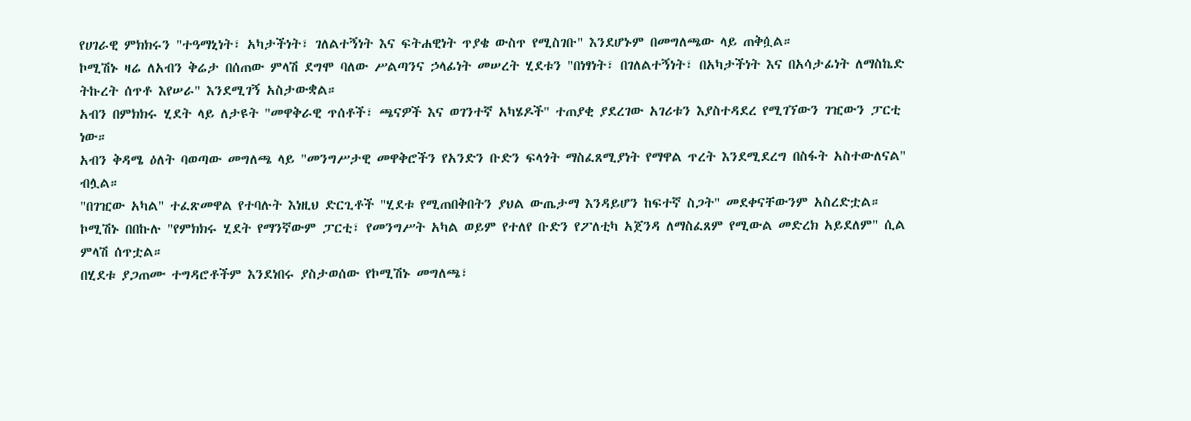የሀገራዊ ምክክሩን "ተዓማኒነት፣ አካታችነት፣ ገለልተኝነት እና ፍትሐዊነት ጥያቄ ውስጥ የሚስገቡ" እንደሆኑም በመግለጫው ላይ ጠቅሷል።
ኮሚሽኑ ዛሬ ለአብን ቅሬታ በሰጠው ምላሽ ደግሞ ባለው ሥልጣንና ኃላፊነት መሠረት ሂደቱን "በነፃነት፣ በገለልተኝነት፣ በአካታችነት እና በአሳታፊነት ለማስኬድ ትኩረት ሰጥቶ እየሠራ" እንደሚገኝ አስታውቋል።
አብን በምክክሩ ሂደት ላይ ለታዩት "መዋቅራዊ ጥሰቶች፣ ጫናዎች እና ወገንተኛ አካሄዶች" ተጠያቂ ያደረገው አገሪቱን እያስተዳደረ የሚገኘውን ገዢውን ፓርቲ ነው።
አብን ቅዳሜ ዕለት ባወጣው መግለጫ ላይ "መንግሥታዊ መዋቅሮችን የአንድን ቡድን ፍላጎት ማስፈጸሚያነት የማዋል ጥረት እንደሚደረግ በስፋት አስተውለናል" ብሏል።
"በገዢው አካል" ተፈጽመዋል የተባሉት እነዚህ ድርጊቶች "ሂደቱ የሚጠበቅበትን ያህል ውጤታማ እንዳይሆን ከፍተኛ ስጋት" መደቀናቸውንም አስረድቷል።
ኮሚሽኑ በበኩሉ "የምክክሩ ሂደት የማንኛውም ፓርቲ፣ የመንግሥት አካል ወይም የተለየ ቡድን የፖለቲካ አጀንዳ ለማስፈጸም የሚውል መድረክ አይደለም" ሲል ምላሽ ሰጥቷል።
በሂደቱ ያጋጠሙ ተግዳሮቶችም እንደነበሩ ያስታወሰው የኮሚሽኑ መግለጫ፣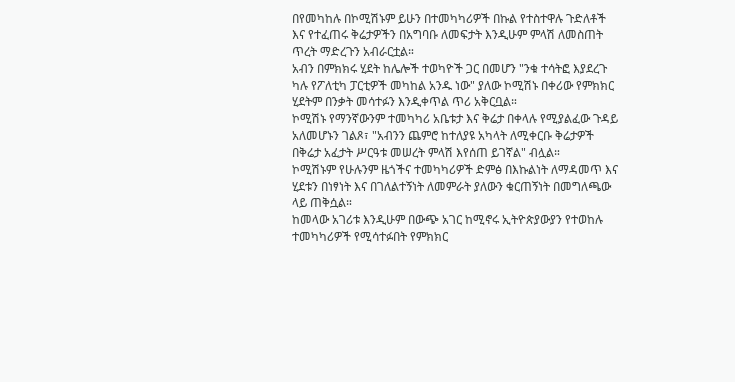በየመካከሉ በኮሚሽኑም ይሁን በተመካካሪዎች በኩል የተስተዋሉ ጉድለቶች እና የተፈጠሩ ቅሬታዎችን በአግባቡ ለመፍታት እንዲሁም ምላሽ ለመስጠት ጥረት ማድረጉን አብራርቷል።
አብን በምክክሩ ሂደት ከሌሎች ተወካዮች ጋር በመሆን "ንቁ ተሳትፎ እያደረጉ ካሉ የፖለቲካ ፓርቲዎች መካከል አንዱ ነው" ያለው ኮሚሽኑ በቀሪው የምክክር ሂደትም በንቃት መሳተፉን እንዲቀጥል ጥሪ አቅርቧል።
ኮሚሽኑ የማንኛውንም ተመካካሪ አቤቱታ እና ቅሬታ በቀላሉ የሚያልፈው ጉዳይ አለመሆኑን ገልጾ፣ "አብንን ጨምሮ ከተለያዩ አካላት ለሚቀርቡ ቅሬታዎች በቅሬታ አፈታት ሥርዓቱ መሠረት ምላሽ እየሰጠ ይገኛል" ብሏል።
ኮሚሽኑም የሁሉንም ዜጎችና ተመካካሪዎች ድምፅ በእኩልነት ለማዳመጥ እና ሂደቱን በነፃነት እና በገለልተኝነት ለመምራት ያለውን ቁርጠኝነት በመግለጫው ላይ ጠቅሷል።
ከመላው አገሪቱ እንዲሁም በውጭ አገር ከሚኖሩ ኢትዮጵያውያን የተወከሉ ተመካካሪዎች የሚሳተፉበት የምክክር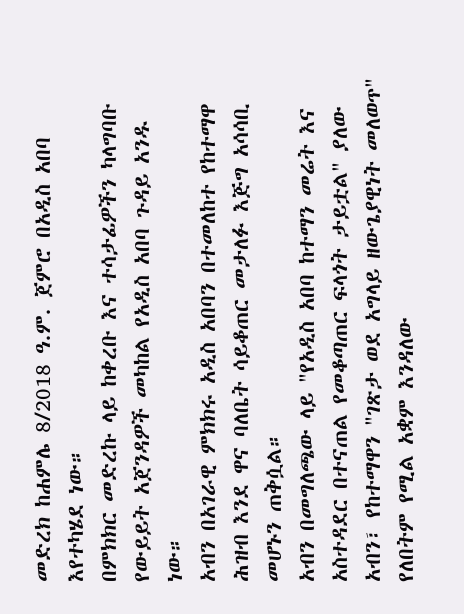መድረክ ከሐምሌ 8/2018 ዓ.ም. ጀምሮ በአዲስ አበባ እየተካሄደ ነው።
በምክክር መድረኩ ላይ ከቀረቡ እና ተሳታፊዎችን ካላግባቡ የውይይት አጀንዳዎች መካከል የአዲስ አበባ ጉዳይ አንዱ ነው።
አብን በአገራዊ ምክክሩ አዲስ አበባን በተመለከተ የከተማዋ ሕዝብ እንደ ዋና ባለቤት ሳይቆጠር መታለፉ እጅግ አሳሳቢ መሆኑን ጠቅሷል።
አብን በመግለጫው ላይ "የአዲስ አበባ ከተማን መሬት እና አስተዳደር በተናጠል የመቆጣጠር ፍላጎት ታይቷል" ያለው አብን፣ የከተማዋን "ገጽታ ወደ አግላይ ዘውጌያዊነት መለወጥ" የለበትም የሚል አቋም እንዳለው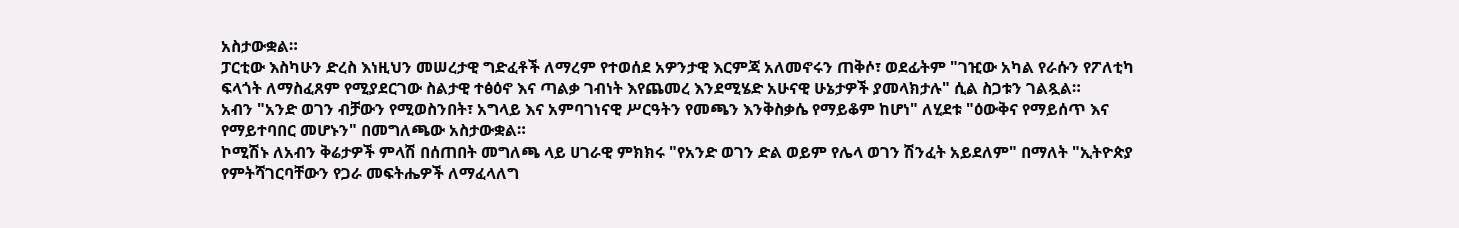አስታውቋል።
ፓርቲው እስካሁን ድረስ እነዚህን መሠረታዊ ግድፈቶች ለማረም የተወሰደ አዎንታዊ እርምጃ አለመኖሩን ጠቅሶ፣ ወደፊትም "ገዢው አካል የራሱን የፖለቲካ ፍላጎት ለማስፈጸም የሚያደርገው ስልታዊ ተፅዕኖ እና ጣልቃ ገብነት እየጨመረ እንደሚሄድ አሁናዊ ሁኔታዎች ያመላክታሉ" ሲል ስጋቱን ገልጿል።
አብን "አንድ ወገን ብቻውን የሚወስንበት፣ አግላይ እና አምባገነናዊ ሥርዓትን የመጫን እንቅስቃሴ የማይቆም ከሆነ" ለሂደቱ "ዕውቅና የማይሰጥ እና የማይተባበር መሆኑን" በመግለጫው አስታውቋል።
ኮሚሽኑ ለአብን ቅሬታዎች ምላሽ በሰጠበት መግለጫ ላይ ሀገራዊ ምክክሩ "የአንድ ወገን ድል ወይም የሌላ ወገን ሽንፈት አይደለም" በማለት "ኢትዮጵያ የምትሻገርባቸውን የጋራ መፍትሔዎች ለማፈላለግ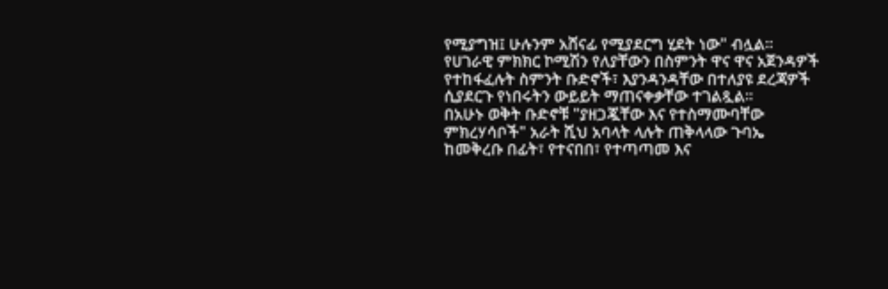የሚያግዝ፤ ሁሉንም አሸናፊ የሚያደርግ ሂደት ነው" ብሏል።
የሀገራዊ ምክክር ኮሚሽን የለያቸውን በስምንት ዋና ዋና አጀንዳዎች የተከፋፈሉት ስምንት ቡድኖች፣ እያንዳንዳቸው በተለያዩ ደረጃዎች ሲያደርጉ የነበሩትን ውይይት ማጠናቀቃቸው ተገልጿል።
በአሁኑ ወቅት ቡድኖቹ "ያዘጋጇቸው እና የተስማሙባቸው ምክረሃሳቦች" አራት ሺህ አባላት ላሉት ጠቅላላው ጉባኤ ከመቅረቡ በፊት፣ የተናበበ፣ የተጣጣመ እና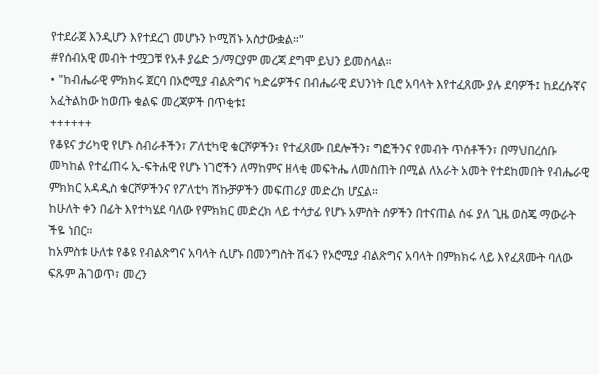የተደራጀ እንዲሆን እየተደረገ መሆኑን ኮሚሽኑ አስታውቋል።"
#የሰብአዊ መብት ተሟጋቹ የአቶ ያሬድ ኃ/ማርያም መረጃ ደግሞ ይህን ይመስላል።
• "ከብሔራዊ ምክክሩ ጀርባ በኦሮሚያ ብልጽግና ካድሬዎችና በብሔራዊ ደህንነት ቢሮ አባላት እየተፈጸሙ ያሉ ደባዎች፤ ከደረሱኛና አፈትልከው ከወጡ ቁልፍ መረጃዎች በጥቂቱ፤
++++++
የቆዩና ታሪካዊ የሆኑ ስብራቶችን፣ ፖለቲካዊ ቁርሾዎችን፣ የተፈጸሙ በደሎችን፣ ግፎችንና የመብት ጥሰቶችን፣ በማህበረሰቡ መካከል የተፈጠሩ ኢ-ፍትሐዊ የሆኑ ነገሮችን ለማከምና ዘላቂ መፍትሔ ለመስጠት በሚል ለአራት አመት የተደከመበት የብሔራዊ ምክክር አዳዲስ ቁርሾዎችንና የፖለቲካ ሽኩቻዎችን መፍጠሪያ መድረክ ሆኗል።
ከሁለት ቀን በፊት እየተካሄደ ባለው የምክክር መድረክ ላይ ተሳታፊ የሆኑ አምስት ሰዎችን በተናጠል ሰፋ ያለ ጊዜ ወስጄ ማውራት ችዬ ነበር።
ከአምስቱ ሁለቱ የቆዩ የብልጽግና አባላት ሲሆኑ በመንግስት ሽፋን የኦሮሚያ ብልጽግና አባላት በምክክሩ ላይ እየፈጸሙት ባለው ፍጹም ሕገወጥ፣ መረን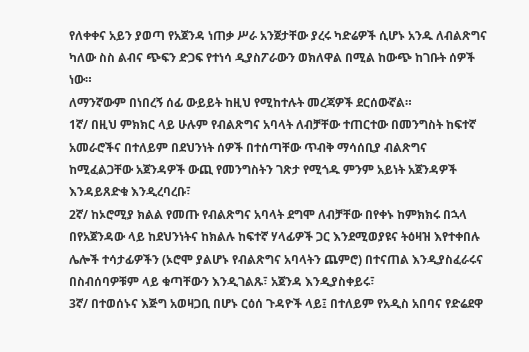የለቀቀና አይን ያወጣ የአጀንዳ ነጠቃ ሥራ አንጀታቸው ያረሩ ካድሬዎች ሲሆኑ አንዱ ለብልጽግና ካለው ስስ ልብና ጭፍን ድጋፍ የተነሳ ዲያስፖራውን ወክለዋል በሚል ከውጭ ከገቡት ሰዎች ነው።
ለማንኛውም በነበረኝ ሰፊ ውይይት ከዚህ የሚከተሉት መረጃዎች ደርሰውኛል።
1ኛ/ በዚህ ምክክር ላይ ሁሉም የብልጽግና አባላት ለብቻቸው ተጠርተው በመንግስት ከፍተኛ አመራሮችና በተለይም በደህንነት ሰዎች በተሰጣቸው ጥብቅ ማሳሰቢያ ብልጽግና ከሚፈልጋቸው አጀንዳዎች ውጪ የመንግስትን ገጽታ የሚጎዱ ምንም አይነት አጀንዳዎች እንዳይጸድቁ እንዲረባረቡ፣
2ኛ/ ከኦሮሚያ ክልል የመጡ የብልጽግና አባላት ደግሞ ለብቻቸው በየቀኑ ከምክክሩ በኋላ በየአጀንዳው ላይ ከደህንነትና ከክልሉ ከፍተኛ ሃላፊዎች ጋር እንደሚወያዩና ትዕዛዝ እየተቀበሉ ሌሎች ተሳታፊዎችን (ኦሮሞ ያልሆኑ የብልጽግና አባላትን ጨምሮ) በተናጠል እንዲያስፈራሩና በስብሰባዎቹም ላይ ቁጣቸውን እንዲገልጹ፣ አጀንዳ እንዲያስቀይሩ፣
3ኛ/ በተወሰኑና እጅግ አወዛጋቢ በሆኑ ርዕሰ ጉዳዮች ላይ፤ በተለይም የአዲስ አበባና የድሬደዋ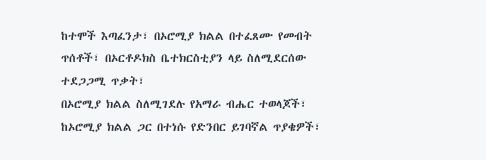ከተሞች እጣፈንታ፣ በኦሮሚያ ክልል በተፈጸሙ የመብት ጥሰቶች፣ በኦርቶዶክስ ቤተክርስቲያን ላይ ስለሚደርሰው ተደጋጋሚ ጥቃት፣
በኦሮሚያ ክልል ስለሚገደሉ የአማራ ብሔር ተወላጆች፣ ከኦሮሚያ ክልል ጋር በተነሱ የድንበር ይገባኛል ጥያቄዎች፣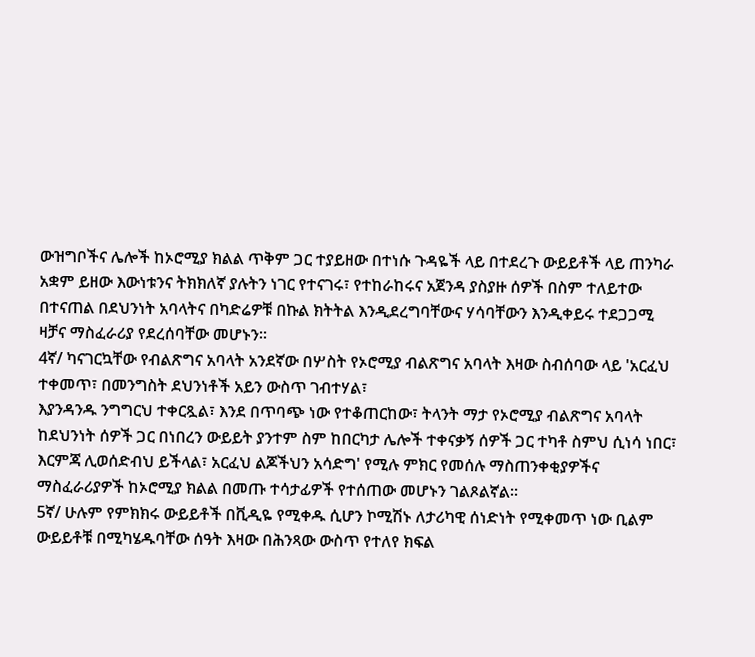ውዝግቦችና ሌሎች ከኦሮሚያ ክልል ጥቅም ጋር ተያይዘው በተነሱ ጉዳዬች ላይ በተደረጉ ውይይቶች ላይ ጠንካራ አቋም ይዘው እውነቱንና ትክክለኛ ያሉትን ነገር የተናገሩ፣ የተከራከሩና አጀንዳ ያስያዙ ሰዎች በስም ተለይተው በተናጠል በደህንነት አባላትና በካድሬዎቹ በኩል ክትትል እንዲደረግባቸውና ሃሳባቸውን እንዲቀይሩ ተደጋጋሚ ዛቻና ማስፈራሪያ የደረሰባቸው መሆኑን።
4ኛ/ ካናገርኳቸው የብልጽግና አባላት አንደኛው በሦስት የኦሮሚያ ብልጽግና አባላት እዛው ስብሰባው ላይ 'አርፈህ ተቀመጥ፣ በመንግስት ደህንነቶች አይን ውስጥ ገብተሃል፣
እያንዳንዱ ንግግርህ ተቀርጿል፣ እንደ በጥባጭ ነው የተቆጠርከው፣ ትላንት ማታ የኦሮሚያ ብልጽግና አባላት ከደህንነት ሰዎች ጋር በነበረን ውይይት ያንተም ስም ከበርካታ ሌሎች ተቀናቃኝ ሰዎች ጋር ተካቶ ስምህ ሲነሳ ነበር፣ እርምጃ ሊወሰድብህ ይችላል፣ አርፈህ ልጆችህን አሳድግ' የሚሉ ምክር የመሰሉ ማስጠንቀቂያዎችና ማስፈራሪያዎች ከኦሮሚያ ክልል በመጡ ተሳታፊዎች የተሰጠው መሆኑን ገልጾልኛል።
5ኛ/ ሁሉም የምክክሩ ውይይቶች በቪዲዬ የሚቀዱ ሲሆን ኮሚሽኑ ለታሪካዊ ሰነድነት የሚቀመጥ ነው ቢልም ውይይቶቹ በሚካሄዱባቸው ሰዓት እዛው በሕንጻው ውስጥ የተለየ ክፍል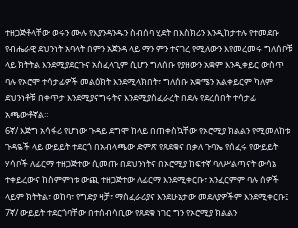ተዘጋጅቶላቸው ወሩን ሙሉ የእያንዳንዱን ስብሰባ ሂደት በእስክሪን እንዲከታተሉ የተመደቡ የብሔራዊ ደህንነት አባላት በምን አጀንዳ ላይ ማን ምን ተናገረ የሚለውን እየመረመሩ ግለሰቦቹ ላይ ክትትል እንደሚያደርጉና አስፈላጊም ሲሆን ግለሰቡ የያዘውን አቋም እንዲቀይር ውስጥ ባሉ የኦሮሞ ተሳታፊዎች መልዕክት እንደሚላክበት፣ ግለሰቡ አቋሜን አልቀይርም ካለም ደህንነቶቹ በቀጥታ እንደሚያናግሩትና እንደሚያስፈራረት በደሉ የደረሰበት ተሳታፊ አጫውቶኛል።
6ኛ/ እጅግ አሳፋሪ የሆነው ጉዳይ ደግሞ ከላይ በጠቀስኳቸው የኦሮሚያ ክልልን የሚመለከቱ ጉዳዬች ላይ ውይይት ተደርጎ በአብላጫው ድምጽ የጸደቁና በቃለ ጉባኤ የሰፈሩ የውይይት ሃሳቦች ለፊርማ ተዘጋጅተው ሲመጡ በደህንነትና በኦሮሚያ ከፍተኛ ባለሥልጣናት ውሳኔ ተቀይረውና ከስምምነቱ ውጪ ተዘጋጅተው ለፊርማ እንደሚቀርቡ፣ አንፈርምም ባሉ ሰዎች ላይም ክትትል፣ ወከባ፣ የግድያ ዛቻ፣ ማስፈራሪያና እንደሁኔታው መደለያዎችም እንደሚቀርቡ፤
7ኛ/ ውይይት ተደርጎባቸው በተሰብሳቢው የጸደቁ ነገር ግን የኦሮሚያ ክልልን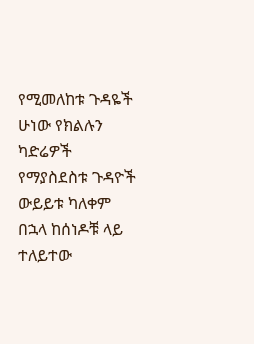የሚመለከቱ ጉዳዬች ሁነው የክልሉን ካድሬዎች የማያስደስቱ ጉዳዮች ውይይቱ ካለቀም በኋላ ከሰነዶቹ ላይ ተለይተው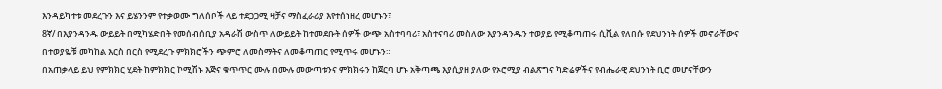እንዳይካተቱ መደረጉን እና ይሄንንም የተቃወሙ ግለሰቦች ላይ ተደጋጋሚ ዛቻና ማስፈራሪያ እየተሰነዘረ መሆኑን፣
8ኛ/ በእያንዳንዱ ውይይት በሚካሄድበት የመሰብሰቢያ አዳራሽ ውስጥ ለውይይት ከተመደቡት ሰዎች ውጭ አስተባባሪ፣ አስተናባሪ መስለው እያንዳንዱን ተወያይ የሚቆጣጠሩ ሲቪል የለበሱ የደህንነት ሰዎች መኖራቸውና በተወያዬቹ መካከል እርስ በርስ የሚደረጉ ምክክሮችን ጭምሮ ለመስማትና ለመቆጣጠር የሚጥሩ መሆኑን።
በአጠቃላይ ይህ የምክክር ሂደት ከምክክር ኮሚሽኑ እጅና ቁጥጥር ሙሉ በሙሉ መውጣቱንና ምክክሩን ከጀርባ ሆኑ አቅጣጫ እያሲያዘ ያለው የኦሮሚያ ብልጽግና ካድሬዎችና የብሔራዊ ደህንነት ቢሮ መሆናቸውን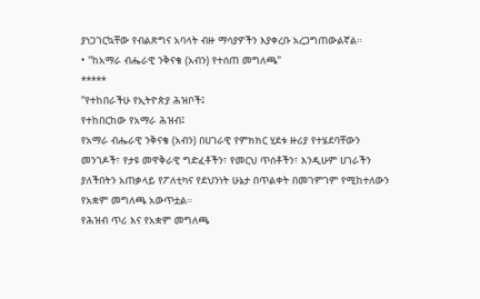ያነጋገርኳቸው የብልጽግና አባላት ብዙ ማሳያዎችን እያቀረቡ አረጋግጠውልኛል።
• "ከአማራ ብሔራዊ ንቅናቄ (አብን) የተሰጠ መግለጫ"
*****
"የተከበራችሁ የኢትዮጵያ ሕዝቦች፤
የተከበርከው የአማራ ሕዝብ፤
የአማራ ብሔራዊ ንቅናቄ (አብን) በሀገራዊ የምክክር ሂደቱ ዙሪያ የተሄደባቸውን መንገዶች፣ የታዩ መዋቅራዊ ግድፈቶችን፣ የመርህ ጥሰቶችን፣ እንዲሁም ሀገራችን ያለችበትን አጠቃላይ የፖለቲካና የደህንነት ሁኔታ በጥልቀት በመገምገም የሚከተለውን የአቋም መግለጫ አውጥቷል።
የሕዝብ ጥሪ እና የአቋም መግለጫ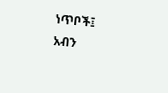ነጥቦች፤
አብን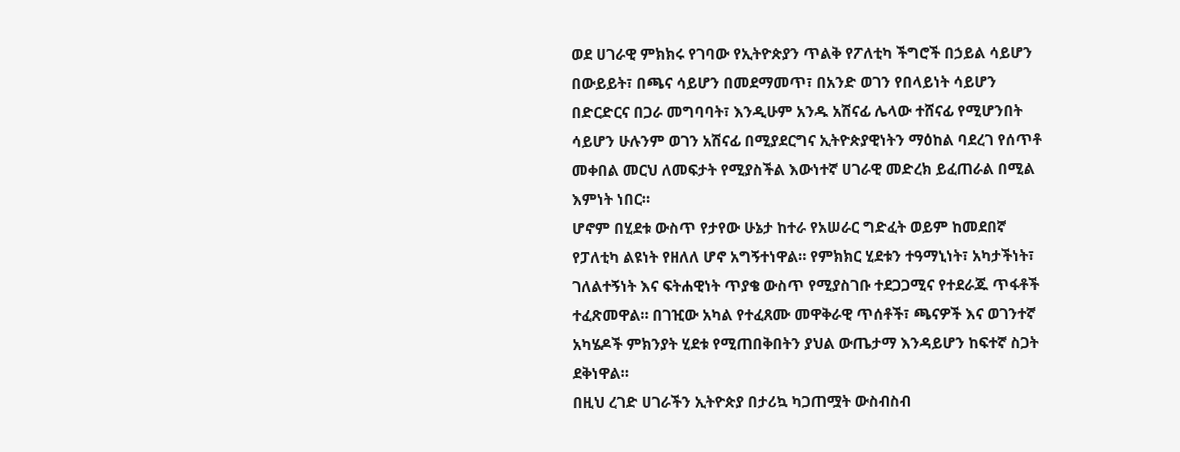ወደ ሀገራዊ ምክክሩ የገባው የኢትዮጵያን ጥልቅ የፖለቲካ ችግሮች በኃይል ሳይሆን በውይይት፣ በጫና ሳይሆን በመደማመጥ፣ በአንድ ወገን የበላይነት ሳይሆን በድርድርና በጋራ መግባባት፣ እንዲሁም አንዱ አሽናፊ ሌላው ተሸናፊ የሚሆንበት ሳይሆን ሁሉንም ወገን አሽናፊ በሚያደርግና ኢትዮጵያዊነትን ማዕከል ባደረገ የሰጥቶ መቀበል መርህ ለመፍታት የሚያስችል እውነተኛ ሀገራዊ መድረክ ይፈጠራል በሚል እምነት ነበር።
ሆኖም በሂደቱ ውስጥ የታየው ሁኔታ ከተራ የአሠራር ግድፈት ወይም ከመደበኛ የፓለቲካ ልዩነት የዘለለ ሆኖ አግኝተነዋል። የምክክር ሂደቱን ተዓማኒነት፣ አካታችነት፣ ገለልተኝነት እና ፍትሐዊነት ጥያቄ ውስጥ የሚያስገቡ ተደጋጋሚና የተደራጁ ጥፋቶች ተፈጽመዋል። በገዢው አካል የተፈጸሙ መዋቅራዊ ጥሰቶች፣ ጫናዎች እና ወገንተኛ አካሄዶች ምክንያት ሂደቱ የሚጠበቅበትን ያህል ውጤታማ እንዳይሆን ከፍተኛ ስጋት ደቅነዋል።
በዚህ ረገድ ሀገራችን ኢትዮጵያ በታሪኳ ካጋጠሟት ውስብስብ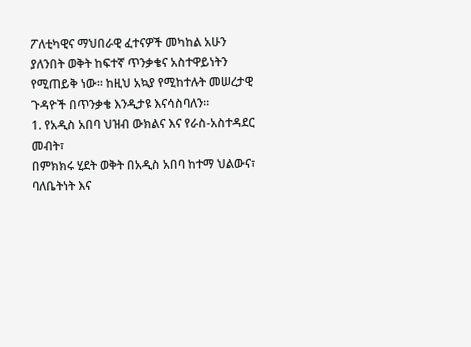ፖለቲካዊና ማህበራዊ ፈተናዎች መካከል አሁን ያለንበት ወቅት ከፍተኛ ጥንቃቄና አስተዋይነትን የሚጠይቅ ነው። ከዚህ አኳያ የሚከተሉት መሠረታዊ ጉዳዮች በጥንቃቄ እንዲታዩ እናሳስባለን።
1. የአዲስ አበባ ህዝብ ውክልና እና የራስ-አስተዳደር መብት፣
በምክክሩ ሂደት ወቅት በአዲስ አበባ ከተማ ህልውና፣ ባለቤትነት እና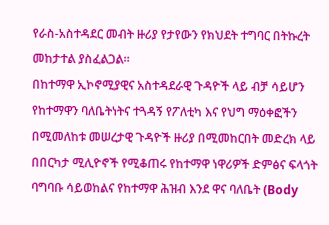የራስ-አስተዳደር መብት ዙሪያ የታየውን የክህደት ተግባር በትኩረት መከታተል ያስፈልጋል።
በከተማዋ ኢኮኖሚያዊና አስተዳደራዊ ጉዳዮች ላይ ብቻ ሳይሆን የከተማዋን ባለቤትነትና ተጓዳኝ የፖለቲካ እና የህግ ማዕቀፎችን በሚመለከቱ መሠረታዊ ጉዳዮች ዙሪያ በሚመከርበት መድረክ ላይ በበርካታ ሚሊዮኖች የሚቆጠሩ የከተማዋ ነዋሪዎች ድምፅና ፍላጎት ባግባቡ ሳይወከልና የከተማዋ ሕዝብ እንደ ዋና ባለቤት (Body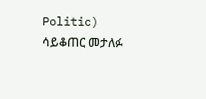Politic) ሳይቆጠር መታለፉ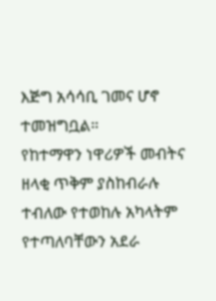እጅግ አሳሳቢ ገመና ሆኖ ተመዝግቧል።
የከተማዋን ነዋሪዎች መብትና ዘላቂ ጥቅም ያስከብራሉ ተብለው የተወከሉ አካላትም የተጣለባቸውን አደራ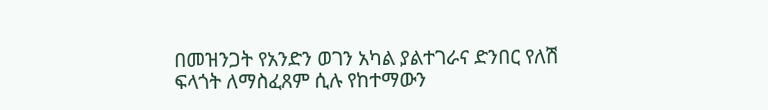በመዝንጋት የአንድን ወገን አካል ያልተገራና ድንበር የለሽ ፍላጎት ለማስፈጸም ሲሉ የከተማውን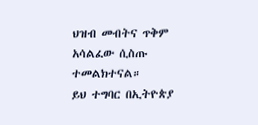ህዝብ መብትና ጥቅም አሳልፈው ሲስጡ ተመልክተናል።
ይህ ተግባር በኢትዮጵያ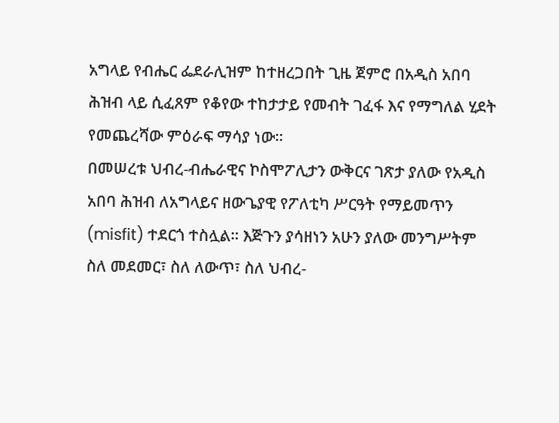አግላይ የብሔር ፌደራሊዝም ከተዘረጋበት ጊዜ ጀምሮ በአዲስ አበባ ሕዝብ ላይ ሲፈጸም የቆየው ተከታታይ የመብት ገፈፋ እና የማግለል ሂደት የመጨረሻው ምዕራፍ ማሳያ ነው።
በመሠረቱ ህብረ-ብሔራዊና ኮስሞፖሊታን ውቅርና ገጽታ ያለው የአዲስ አበባ ሕዝብ ለአግላይና ዘውጌያዊ የፖለቲካ ሥርዓት የማይመጥን (misfit) ተደርጎ ተስሏል። እጅጉን ያሳዘነን አሁን ያለው መንግሥትም ስለ መደመር፣ ስለ ለውጥ፣ ስለ ህብረ-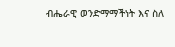ብሔራዊ ወንድማማችነት እና ስለ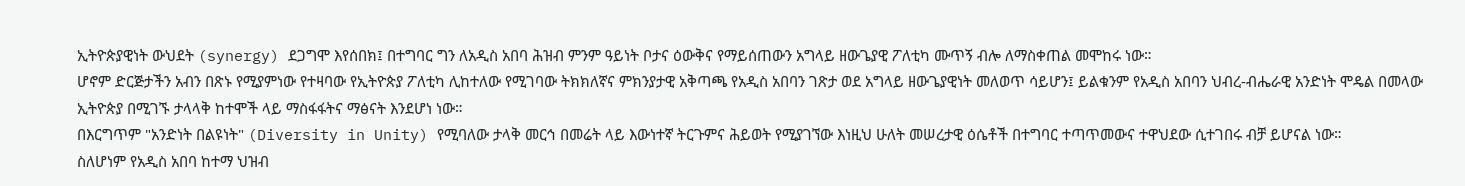ኢትዮጵያዊነት ውህደት (synergy) ደጋግሞ እየሰበክ፤ በተግባር ግን ለአዲስ አበባ ሕዝብ ምንም ዓይነት ቦታና ዕውቅና የማይሰጠውን አግላይ ዘውጌያዊ ፖለቲካ ሙጥኝ ብሎ ለማስቀጠል መሞከሩ ነው።
ሆኖም ድርጅታችን አብን በጽኑ የሚያምነው የተዛባው የኢትዮጵያ ፖለቲካ ሊከተለው የሚገባው ትክክለኛና ምክንያታዊ አቅጣጫ የአዲስ አበባን ገጽታ ወደ አግላይ ዘውጌያዊነት መለወጥ ሳይሆን፤ ይልቁንም የአዲስ አበባን ህብረ-ብሔራዊ አንድነት ሞዴል በመላው ኢትዮጵያ በሚገኙ ታላላቅ ከተሞች ላይ ማስፋፋትና ማፅናት እንደሆነ ነው።
በእርግጥም "አንድነት በልዩነት" (Diversity in Unity) የሚባለው ታላቅ መርኅ በመሬት ላይ እውነተኛ ትርጉምና ሕይወት የሚያገኘው እነዚህ ሁለት መሠረታዊ ዕሴቶች በተግባር ተጣጥመውና ተዋህደው ሲተገበሩ ብቻ ይሆናል ነው።
ስለሆነም የአዲስ አበባ ከተማ ህዝብ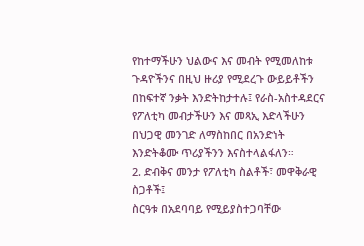የከተማችሁን ህልውና እና መብት የሚመለከቱ ጉዳዮችንና በዚህ ዙሪያ የሚደረጉ ውይይቶችን በከፍተኛ ንቃት እንድትከታተሉ፤ የራስ-አስተዳደርና የፖለቲካ መብታችሁን እና መጻኢ እድላችሁን በህጋዊ መንገድ ለማስከበር በአንድነት እንድትቆሙ ጥሪያችንን እናስተላልፋለን።
2. ድብቅና መንታ የፖለቲካ ስልቶች፣ መዋቅራዊ ስጋቶች፤
ስርዓቱ በአደባባይ የሚይያስተጋባቸው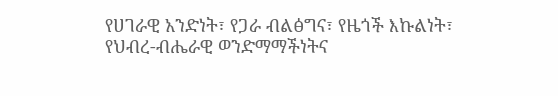የሀገራዊ አንድነት፣ የጋራ ብልፅግና፣ የዜጎች እኩልነት፣ የህብረ-ብሔራዊ ወንድማማችነትና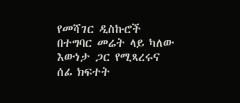የመሻገር ዲስኩሮች በተግባር መሬት ላይ ካለው እውነታ ጋር የሚጻረሩና ሰፊ ክፍተት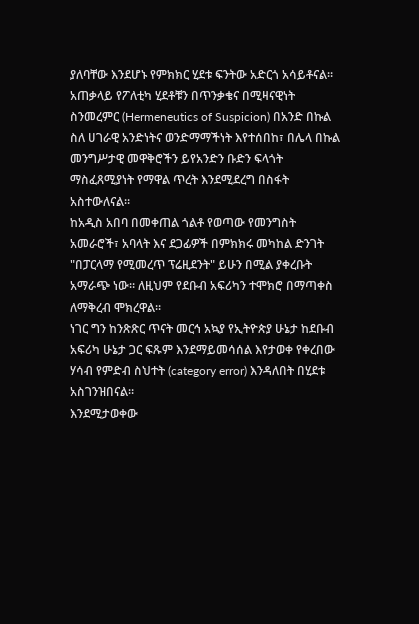ያለባቸው እንደሆኑ የምክክር ሂደቱ ፍንትው አድርጎ አሳይቶናል። አጠቃላይ የፖለቲካ ሂደቶቹን በጥንቃቄና በሚዛናዊነት ስንመረምር (Hermeneutics of Suspicion) በአንድ በኩል ስለ ሀገራዊ አንድነትና ወንድማማችነት እየተሰበከ፣ በሌላ በኩል መንግሥታዊ መዋቅሮችን ይየአንድን ቡድን ፍላጎት ማስፈጸሚያነት የማዋል ጥረት እንደሚደረግ በስፋት አስተውለናል።
ከአዲስ አበባ በመቀጠል ጎልቶ የወጣው የመንግስት አመራሮች፣ አባላት እና ደጋፊዎች በምክክሩ መካከል ድንገት "በፓርላማ የሚመረጥ ፕሬዚደንት" ይሁን በሚል ያቀረቡት አማራጭ ነው። ለዚህም የደቡብ አፍሪካን ተሞክሮ በማጣቀስ ለማቅረብ ሞክረዋል።
ነገር ግን ከንጽጽር ጥናት መርኅ አኳያ የኢትዮጵያ ሁኔታ ከደቡብ አፍሪካ ሁኔታ ጋር ፍጹም እንደማይመሳሰል እየታወቀ የቀረበው ሃሳብ የምድብ ስህተት (category error) እንዳለበት በሂደቱ አስገንዝበናል።
እንደሚታወቀው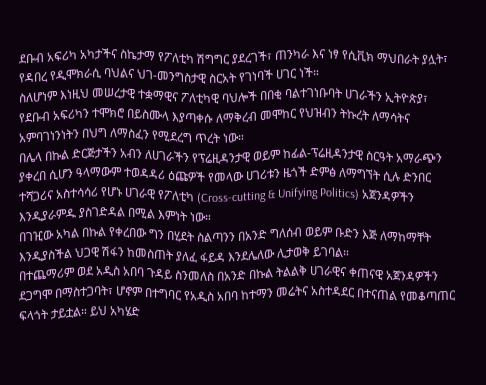ደቡብ አፍሪካ አካታችና ስኬታማ የፖለቲካ ሽግግር ያደረገች፣ ጠንካራ እና ነፃ የሲቪክ ማህበራት ያሏት፣ የዳበረ የዲሞክራሲ ባህልና ህገ-መንግስታዊ ስርአት የገነባች ሀገር ነች።
ስለሆነም እነዚህ መሠረታዊ ተቋማዊና ፖለቲካዊ ባህሎች በበቂ ባልተገነቡባት ሀገራችን ኢትዮጵያ፣ የደቡብ አፍሪካን ተሞክሮ በይስሙላ እያጣቀሱ ለማቅረብ መሞከር የህዝብን ትኩረት ለማሳትና አምባገነንነትን በህግ ለማስፈን የሚደረግ ጥረት ነው።
በሌላ በኩል ድርጅታችን አብን ለሀገራችን የፕሬዚዳንታዊ ወይም ከፊል-ፕሬዚዳንታዊ ስርዓት አማራጭን ያቀረበ ሲሆን ዓላማውም ተወዳዳሪ ዕጩዎች የመላው ሀገሪቱን ዜጎች ድምፅ ለማግኘት ሲሉ ድንበር ተሻጋሪና አስተሳሳሪ የሆኑ ሀገራዊ የፖለቲካ (Cross-cutting & Unifying Politics) አጀንዳዎችን እንዲያራምዱ ያስገድዳል በሚል እምነት ነው።
በገዢው አካል በኩል የቀረበው ግን በሂደት ስልጣንን በአንድ ግለሰብ ወይም ቡድን እጅ ለማከማቸት እንዲያስችል ህጋዊ ሽፋን ከመስጠት ያለፈ ፋይዳ እንደሌለው ሊታወቅ ይገባል።
በተጨማሪም ወደ አዲስ አበባ ጉዳይ ስንመለስ በአንድ በኩል ትልልቅ ሀገራዊና ቀጠናዊ አጀንዳዎችን ደጋግሞ በማስተጋባት፣ ሆኖም በተግባር የአዲስ አበባ ከተማን መሬትና አስተዳደር በተናጠል የመቆጣጠር ፍላጎት ታይቷል። ይህ አካሄድ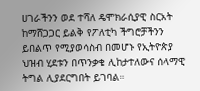ሀገራችንን ወደ ተሻለ ዴሞክራሲያዊ ስርአት ከማሸጋጋር ይልቅ የፖለቲካ ችግሮቻችንን ይበልጥ የሚያወሳስብ በመሆኑ የኢትዮጵያ ህዝብ ሂደቱን በጥንቃቄ ሊከታተለውና ሰላማዊ ትግል ሊያደርግበት ይገባል።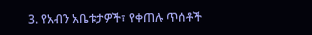3. የአብን አቤቱታዎች፣ የቀጠሉ ጥሰቶች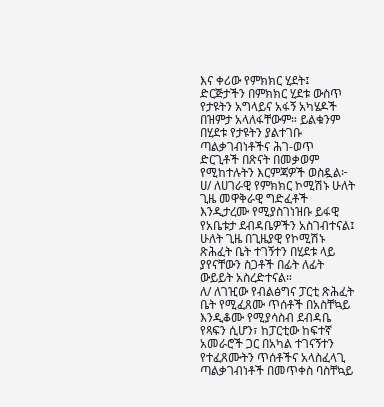እና ቀሪው የምክክር ሂደት፤
ድርጅታችን በምክክር ሂደቱ ውስጥ የታዩትን አግላይና አፋኝ አካሄዶች በዝምታ አላለፋቸውም። ይልቁንም በሂደቱ የታዩትን ያልተገቡ ጣልቃገብነቶችና ሕገ-ወጥ ድርጊቶች በጽናት በመቃወም የሚከተሉትን እርምጃዎች ወስዷል፦
ሀ/ ለሀገራዊ የምክክር ኮሚሽኑ ሁለት ጊዜ መዋቅራዊ ግድፈቶች እንዲታረሙ የሚያስገነዝቡ ይፋዊ የአቤቱታ ደብዳቤዎችን አስገብተናል፤ ሁለት ጊዜ በጊዜያዊ የኮሚሽኑ ጽሕፈት ቤት ተገኝተን በሂደቱ ላይ ያየናቸውን ስጋቶች በፊት ለፊት ውይይት አስረድተናል።
ለ/ ለገዢው የብልፅግና ፓርቲ ጽሕፈት ቤት የሚፈጸሙ ጥሰቶች በአስቸኳይ እንዲቆሙ የሚያሳስብ ደብዳቤ የጻፍን ሲሆን፣ ከፓርቲው ከፍተኛ አመራሮች ጋር በአካል ተገናኝተን የተፈጸሙትን ጥሰቶችና አላስፈላጊ ጣልቃገብነቶች በመጥቀስ ባስቸኳይ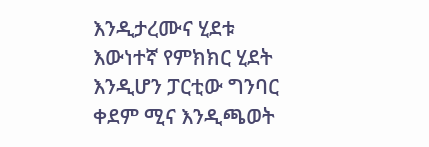እንዲታረሙና ሂደቱ እውነተኛ የምክክር ሂደት እንዲሆን ፓርቲው ግንባር ቀደም ሚና እንዲጫወት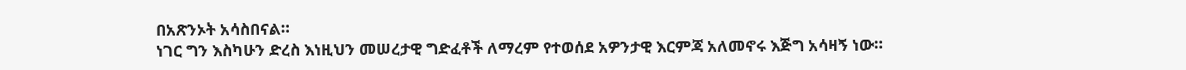በአጽንኦት አሳስበናል።
ነገር ግን እስካሁን ድረስ እነዚህን መሠረታዊ ግድፈቶች ለማረም የተወሰደ አዎንታዊ እርምጃ አለመኖሩ እጅግ አሳዛኝ ነው።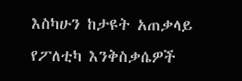እስካሁን ከታዩት አጠቃላይ የፖለቲካ እንቅስቃሴዎች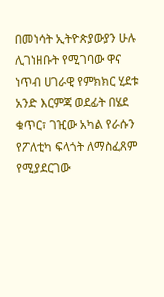በመነሳት ኢትዮጵያውያን ሁሉ ሊገነዘቡት የሚገባው ዋና ነጥብ ሀገራዊ የምክክር ሂደቱ አንድ እርምጃ ወደፊት በሄደ ቁጥር፣ ገዢው አካል የራሱን የፖለቲካ ፍላጎት ለማስፈጸም የሚያደርገው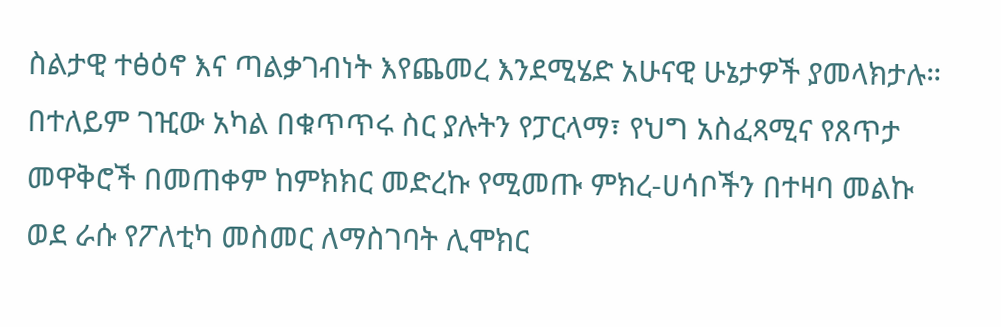ስልታዊ ተፅዕኖ እና ጣልቃገብነት እየጨመረ እንደሚሄድ አሁናዊ ሁኔታዎች ያመላክታሉ።
በተለይም ገዢው አካል በቁጥጥሩ ስር ያሉትን የፓርላማ፣ የህግ አስፈጻሚና የጸጥታ መዋቅሮች በመጠቀም ከምክክር መድረኩ የሚመጡ ምክረ-ሀሳቦችን በተዛባ መልኩ ወደ ራሱ የፖለቲካ መስመር ለማስገባት ሊሞክር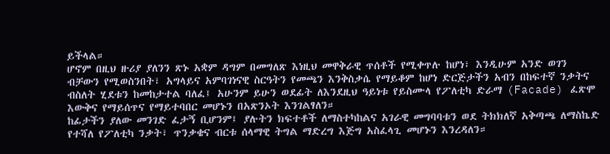ይችላል።
ሆኖም በዚህ ዙሪያ ያለንን ጽኑ አቋም ዳግም በመግለጽ እነዚህ መዋቅራዊ ጥሰቶች የሚቀጥሉ ከሆነ፣ እንዲሁም አንድ ወገን ብቻውን የሚወስንበት፣ አግላይና አምባገነናዊ ስርዓትን የመጫን እንቅስቃሴ የማይቆም ከሆነ ድርጅታችን አብን በከፍተኛ ንቃትና ብስለት ሂደቱን ከመከታተል ባለፈ፤ አሁንም ይሁን ወደፊት ለእንደዚህ ዓይነቱ የይስሙላ የፖለቲካ ድራማ (Facade) ፈጽሞ እውቅና የማይሰጥና የማይተባበር መሆኑን በአጽንኦት እንገልፃለን።
ከፊታችን ያለው መንገድ ፈታኝ ቢሆንም፤ ያሉትን ክፍተቶች ለማስተካከልና አገራዊ መግባባቱን ወደ ትክክለኛ አቅጣጫ ለማስኬድ የተሻለ የፖለቲካ ንቃት፣ ጥንቃቄና ብርቱ ሰላማዊ ትግል ማድረግ እጅግ አስፈላጊ መሆኑን እንረዳለን።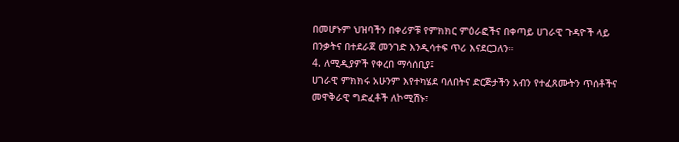በመሆኑም ህዝባችን በቀሪዎቹ የምክክር ምዕራፎችና በቀጣይ ሀገራዊ ጉዳዮች ላይ በንቃትና በተደራጀ መንገድ እንዲሳተፍ ጥሪ እናደርጋለን።
4. ለሚዲያዎች የቀረበ ማሳሰቢያ፤
ሀገራዊ ምክክሩ አሁንም እየተካሄደ ባለበትና ድርጅታችን አብን የተፈጸሙትን ጥሰቶችና መዋቅራዊ ግድፈቶች ለኮሚሽኑ፣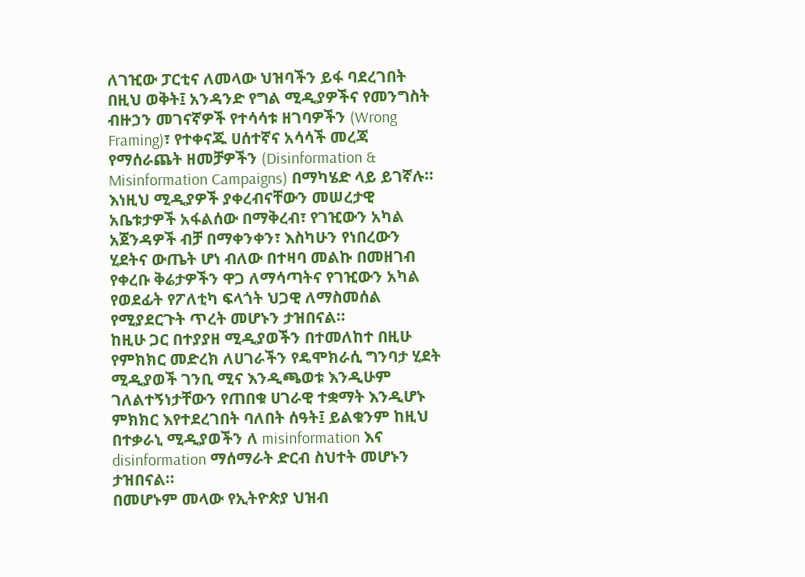ለገዢው ፓርቲና ለመላው ህዝባችን ይፋ ባደረገበት በዚህ ወቅት፤ አንዳንድ የግል ሚዲያዎችና የመንግስት ብዙኃን መገናኛዎች የተሳሳቱ ዘገባዎችን (Wrong Framing)፣ የተቀናጁ ሀሰተኛና አሳሳች መረጃ የማሰራጨት ዘመቻዎችን (Disinformation & Misinformation Campaigns) በማካሄድ ላይ ይገኛሉ።
እነዚህ ሚዲያዎች ያቀረብናቸውን መሠረታዊ አቤቱታዎች አፋልሰው በማቅረብ፣ የገዢውን አካል አጀንዳዎች ብቻ በማቀንቀን፣ እስካሁን የነበረውን ሂደትና ውጤት ሆነ ብለው በተዛባ መልኩ በመዘገብ የቀረቡ ቅሬታዎችን ዋጋ ለማሳጣትና የገዢውን አካል የወደፊት የፖለቲካ ፍላጎት ህጋዊ ለማስመሰል የሚያደርጉት ጥረት መሆኑን ታዝበናል።
ከዚሁ ጋር በተያያዘ ሚዲያወችን በተመለከተ በዚሁ የምክክር መድረክ ለሀገራችን የዴሞክራሲ ግንባታ ሂደት ሚዲያወች ገንቢ ሚና እንዲጫወቱ እንዲሁም ገለልተኝነታቸውን የጠበቁ ሀገራዊ ተቋማት እንዲሆኑ ምክክር እየተደረገበት ባለበት ሰዓት፤ ይልቁንም ከዚህ በተቃራኒ ሚዲያወችን ለ misinformation እና disinformation ማሰማራት ድርብ ስህተት መሆኑን ታዝበናል።
በመሆኑም መላው የኢትዮጵያ ህዝብ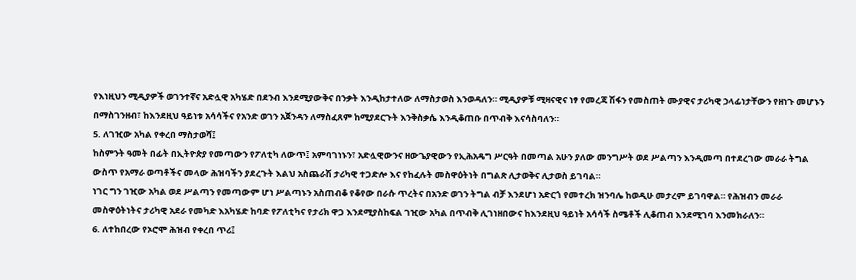የእነዚህን ሚዲያዎች ወገንተኛና አድሏዊ አካሄድ በደንብ እንደሚያውቅና በንቃት እንዲከታተለው ለማስታወስ እንወዳለን። ሚዲያዎቹ ሚዛናዊና ነፃ የመረጃ ሽፋን የመስጠት ሙያዊና ታሪካዊ ኃላፊነታቸውን የዘነጉ መሆኑን በማስገንዘብ፣ ከእንደዚህ ዓይነቱ አሳሳችና የአንድ ወገን አጀንዳን ለማስፈጸም ከሚያደርጉት እንቅስቃሴ እንዲቆጠቡ በጥብቅ እናሳስባለን።
5. ለገዢው አካል የቀረበ ማስታወሻ፤
ከስምንት ዓመት በፊት በኢትዮጵያ የመጣውን የፖለቲካ ለውጥ፤ አምባገነኑን፣ አድሏዊውንና ዘውጌያዊውን የኢሕአዴግ ሥርዓት በመጣል አሁን ያለው መንግሥት ወደ ሥልጣን እንዲመጣ በተደረገው መራራ ትግል ውስጥ የአማራ ወጣቶችና መላው ሕዝባችን ያደረጉት እልህ አስጨራሽ ታሪካዊ ተጋድሎ እና የከፈሉት መስዋዕትነት በግልጽ ሊታወቅና ሊታወስ ይገባል።
ነገር ግን ገዢው አካል ወደ ሥልጣን የመጣውም ሆነ ሥልጣኑን አስጠብቆ የቆየው በራሱ ጥረትና በአንድ ወገን ትግል ብቻ እንደሆነ አድርጎ የመተረክ ዝንባሌ ከወዲሁ መታረም ይገባዋል። የሕዝብን መራራ መስዋዕትነትና ታሪካዊ አደራ የመካድ እአካሄድ ከባድ የፖለቲካና የታሪክ ዋጋ እንደሚያስከፍል ገዢው አካል በጥብቅ ሊገነዘበውና ከእንደዚህ ዓይነት አሳሳች ስሜቶች ሊቆጠብ እንደሚገባ እንመክራለን።
6. ለተከበረው የኦሮሞ ሕዝብ የቀረበ ጥሪ፤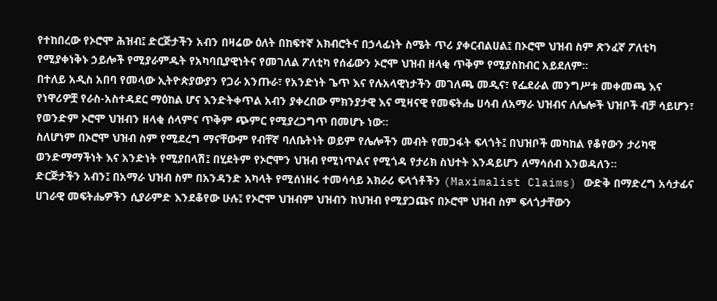የተከበረው የኦሮሞ ሕዝብ፤ ድርጅታችን አብን በዛሬው ዕለት በከፍተኛ አክብሮትና በኃላፊነት ስሜት ጥሪ ያቀርብልሀል፤ በኦሮሞ ህዝብ ስም ጽንፈኛ ፖለቲካ የሚያቀነቅኑ ኃይሎች የሚያራምዱት የአካባቢያዊነትና የመገለል ፖለቲካ የሰፊውን ኦሮሞ ህዝብ ዘላቂ ጥቅም የሚያስከብር አይደለም።
በተለይ አዲስ አበባ የመላው ኢትዮጵያውያን የጋራ አንጡራ፣ የአንድነት ጌጥ እና የሉአላዊነታችን መገለጫ መዲና፣ የፌደራል መንግሥቱ መቀመጫ እና የነዋሪዎቿ የራስ-አስተዳደር ማዕከል ሆና እንድትቀጥል አብን ያቀረበው ምክንያታዊ እና ሚዛናዊ የመፍትሔ ሀሳብ ለአማራ ህዝብና ለሌሎች ህዝቦች ብቻ ሳይሆን፣ የወንድም ኦሮሞ ህዝብን ዘላቂ ሰላምና ጥቅም ጭምር የሚያረጋግጥ በመሆኑ ነው።
ስለሆነም በኦሮሞ ህዝብ ስም የሚደረግ ማናቸውም የብቸኛ ባለቤትነት ወይም የሌሎችን መብት የመጋፋት ፍላጎት፤ በህዝቦች መካከል የቆየውን ታሪካዊ ወንድማማችነት እና አንድነት የሚያበላሽ፤ በሂደትም የኦሮሞን ህዝብ የሚነጥልና የሚጎዳ የታሪክ ስህተት እንዳይሆን ለማሳሰብ እንወዳለን።
ድርጅታችን አብን፤ በአማራ ህዝብ ስም በአንዳንድ አካላት የሚሰነዘሩ ተመሳሳይ አክራሪ ፍላጎቶችን (Maximalist Claims) ውድቅ በማድረግ አሳታፊና ሀገራዊ መፍትሔዎችን ሲያራምድ እንደቆየው ሁሉ፤ የኦሮሞ ህዝብም ህዝብን ከህዝብ የሚያጋጩና በኦሮሞ ህዝብ ስም ፍላጎታቸውን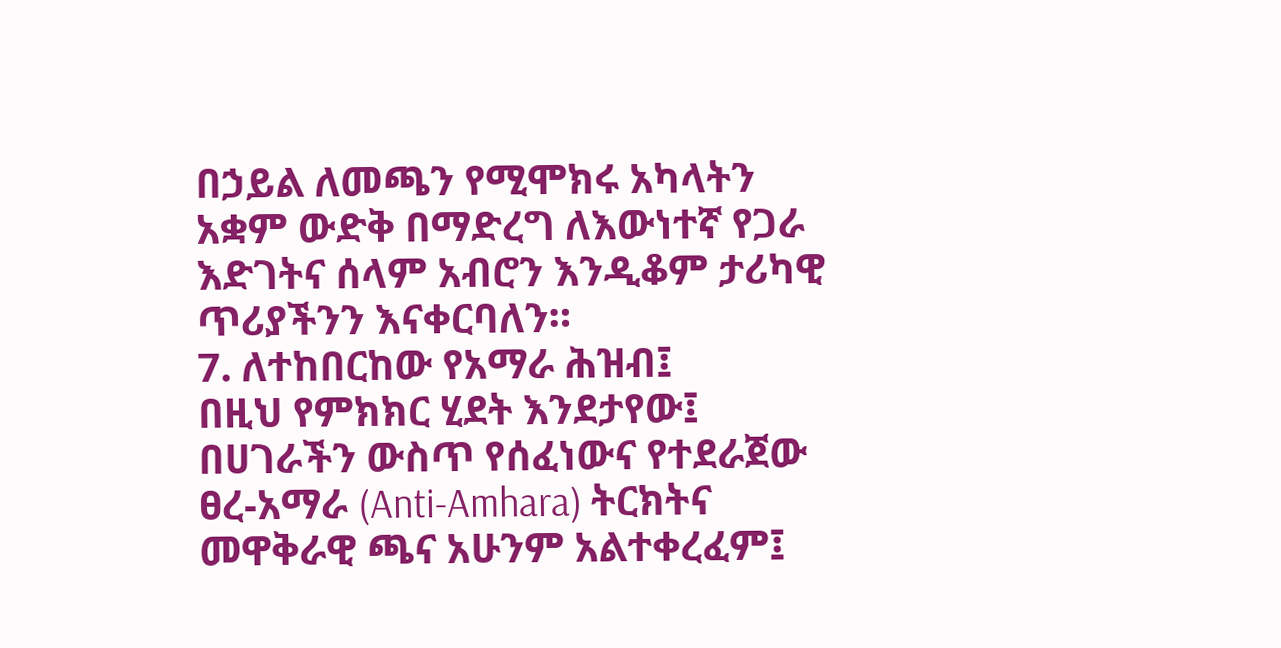በኃይል ለመጫን የሚሞክሩ አካላትን አቋም ውድቅ በማድረግ ለእውነተኛ የጋራ እድገትና ሰላም አብሮን እንዲቆም ታሪካዊ ጥሪያችንን እናቀርባለን።
7. ለተከበርከው የአማራ ሕዝብ፤
በዚህ የምክክር ሂደት እንደታየው፤ በሀገራችን ውስጥ የሰፈነውና የተደራጀው ፀረ-አማራ (Anti-Amhara) ትርክትና መዋቅራዊ ጫና አሁንም አልተቀረፈም፤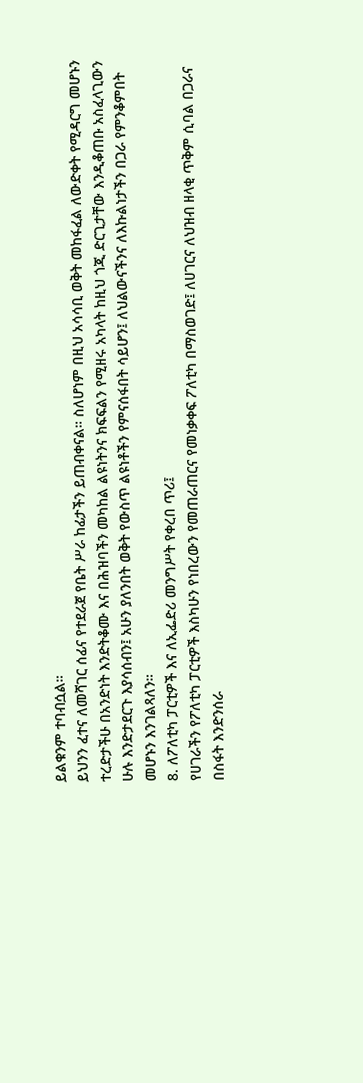ይልቁንም ተባብሷል።
ይህንን ፈተና ለመሻገር ሰፊና የተደራጀ የቤት ሥራ ከፊታችን ይጠብቀናል። ስለሆነም በዚህ አሳሳቢ ወቅት መከፋፈል ለውድቀት የሚዳርግ መሆኑን ተረድታችሁ በአንድነት እንድትቆሙ እና በሕዝባችን መካከል ልዩነትንና ክፍፍልን የሚዘሩ አካላት ከዚህ ጎጂ ድርጊታቸው እንዲቆጠቡ አስፈላጊውን ሁሉ እንድታደርጉ እያሳሰብን፤ አሁን ያለንበት ወቅት የውስጥ ልዩነቶችን የምናሰፋበት ሳይሆን፤ ለህልውናችንና ለእኩልነታችን በጋራ የምንቆምበት መሆኑን እንገልጻለን።
8. ለፖለቲካ ፓርቲዎች እና ለኢፌድሪ መንግሥት የቀረበ ጥሪ፤
የሀገራችን የፖለቲካ ፓርቲዎች እስካሁን የነበረውን የመጠራጠርና የመነቃቀፍ ፖለቲካ በማስወገድ፤ ለሀገርና ለህዝብ ዘላቂ ጥቅም ሲባል በጋራና በስፋት እንድንሰራ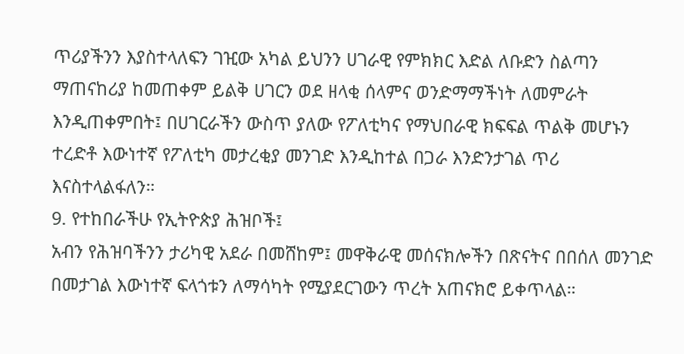ጥሪያችንን እያስተላለፍን ገዢው አካል ይህንን ሀገራዊ የምክክር እድል ለቡድን ስልጣን ማጠናከሪያ ከመጠቀም ይልቅ ሀገርን ወደ ዘላቂ ሰላምና ወንድማማችነት ለመምራት እንዲጠቀምበት፤ በሀገርራችን ውስጥ ያለው የፖለቲካና የማህበራዊ ክፍፍል ጥልቅ መሆኑን ተረድቶ እውነተኛ የፖለቲካ መታረቂያ መንገድ እንዲከተል በጋራ እንድንታገል ጥሪ እናስተላልፋለን።
9. የተከበራችሁ የኢትዮጵያ ሕዝቦች፤
አብን የሕዝባችንን ታሪካዊ አደራ በመሸከም፤ መዋቅራዊ መሰናክሎችን በጽናትና በበሰለ መንገድ በመታገል እውነተኛ ፍላጎቱን ለማሳካት የሚያደርገውን ጥረት አጠናክሮ ይቀጥላል።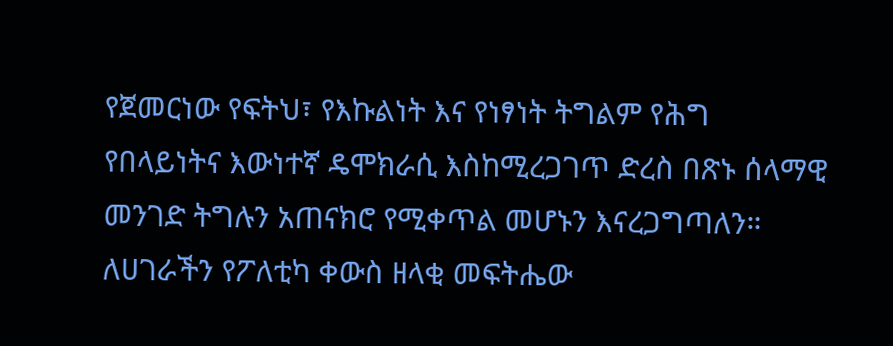የጀመርነው የፍትህ፣ የእኩልነት እና የነፃነት ትግልም የሕግ የበላይነትና እውነተኛ ዴሞክራሲ እስከሚረጋገጥ ድረስ በጽኑ ሰላማዊ መንገድ ትግሉን አጠናክሮ የሚቀጥል መሆኑን እናረጋግጣለን።
ለሀገራችን የፖለቲካ ቀውስ ዘላቂ መፍትሔው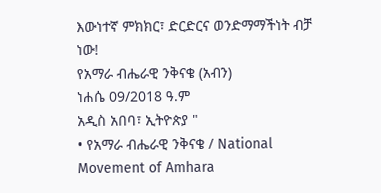እውነተኛ ምክክር፣ ድርድርና ወንድማማችነት ብቻ ነው!
የአማራ ብሔራዊ ንቅናቄ (አብን)
ነሐሴ 09/2018 ዓ.ም
አዲስ አበባ፣ ኢትዮጵያ "
• የአማራ ብሔራዊ ንቅናቄ / National Movement of Amhara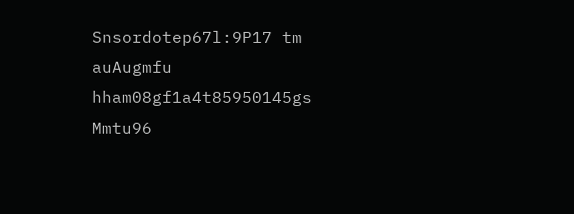Snsordotep67l:9P17 tm auAugmfu hham08gf1a4t85950145gs Mmtu96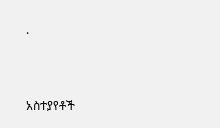·


አስተያየቶች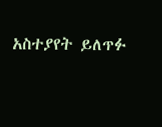አስተያየት ይለጥፉ